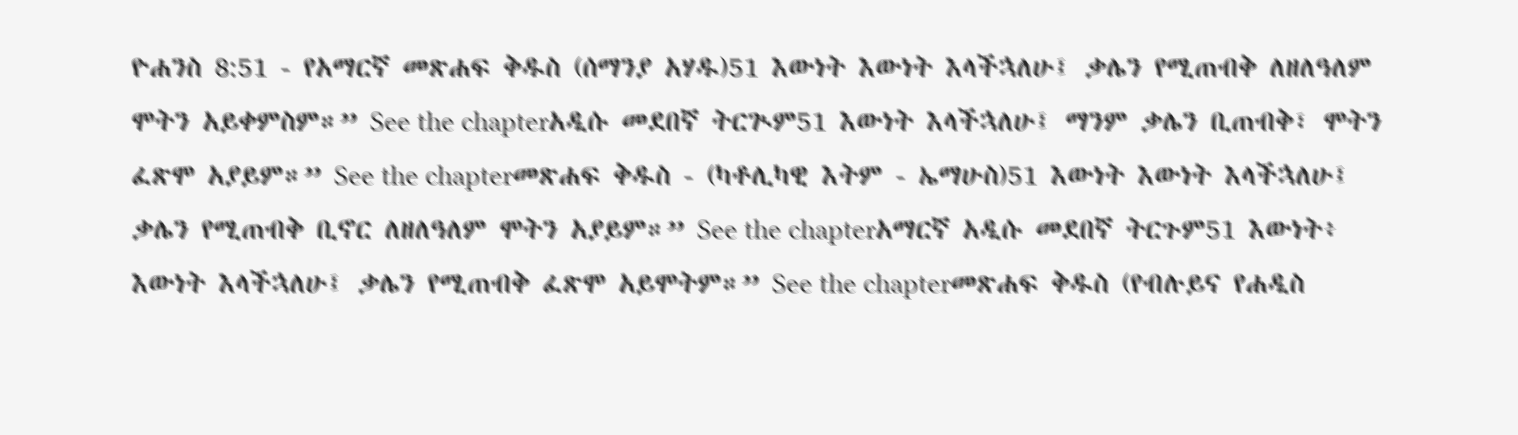ዮሐንስ 8:51 - የአማርኛ መጽሐፍ ቅዱስ (ሰማንያ አሃዱ)51 እውነት እውነት እላችኋለሁ፤ ቃሌን የሚጠብቅ ለዘለዓለም ሞትን አይቀምስም።” See the chapterአዲሱ መደበኛ ትርጒም51 እውነት እላችኋለሁ፤ ማንም ቃሌን ቢጠብቅ፣ ሞትን ፈጽሞ አያይም።” See the chapterመጽሐፍ ቅዱስ - (ካቶሊካዊ እትም - ኤማሁስ)51 እውነት እውነት እላችኋለሁ፤ ቃሌን የሚጠብቅ ቢኖር ለዘለዓለም ሞትን አያይም።” See the chapterአማርኛ አዲሱ መደበኛ ትርጉም51 እውነት፥ እውነት እላችኋለሁ፤ ቃሌን የሚጠብቅ ፈጽሞ አይሞትም።” See the chapterመጽሐፍ ቅዱስ (የብሉይና የሐዲስ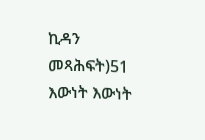ኪዳን መጻሕፍት)51 እውነት እውነት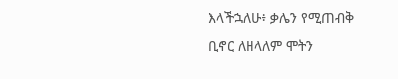እላችኋለሁ፥ ቃሌን የሚጠብቅ ቢኖር ለዘላለም ሞትን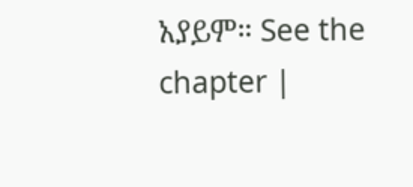አያይም። See the chapter |